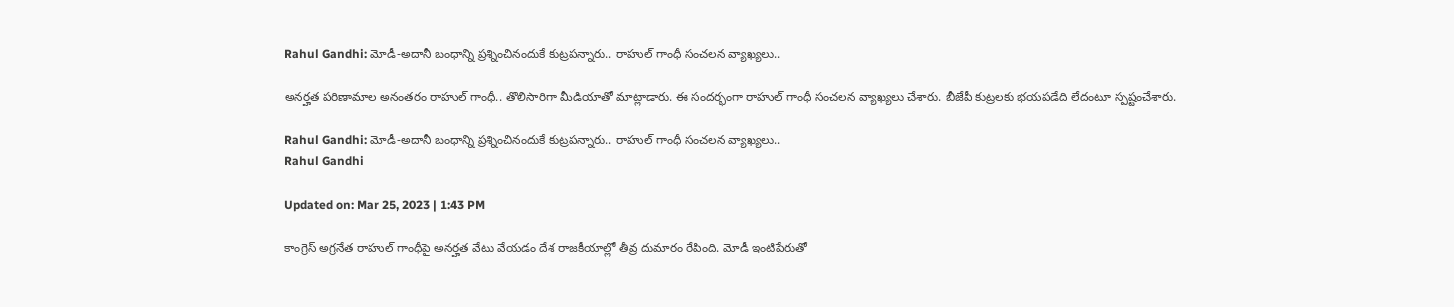Rahul Gandhi: మోడీ-అదానీ బంధాన్ని ప్రశ్నించినందుకే కుట్రపన్నారు.. రాహుల్ గాంధీ సంచలన వ్యాఖ్యలు..

అనర్హత పరిణామాల అనంతరం రాహుల్‌ గాంధీ.. తొలిసారిగా మీడియాతో మాట్లాడారు. ఈ సందర్భంగా రాహుల్ గాంధీ సంచలన వ్యాఖ్యలు చేశారు. బీజేపీ కుట్రలకు భయపడేది లేదంటూ స్పష్టంచేశారు.

Rahul Gandhi: మోడీ-అదానీ బంధాన్ని ప్రశ్నించినందుకే కుట్రపన్నారు.. రాహుల్ గాంధీ సంచలన వ్యాఖ్యలు..
Rahul Gandhi

Updated on: Mar 25, 2023 | 1:43 PM

కాంగ్రెస్‌ అగ్రనేత రాహుల్‌ గాంధీపై అనర్హత వేటు వేయడం దేశ రాజకీయాల్లో తీవ్ర దుమారం రేపింది. మోడీ ఇంటిపేరుతో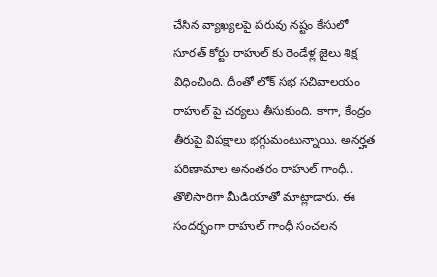చేసిన వ్యాఖ్యలపై పరువు నష్టం కేసులో సూరత్ కోర్టు రాహుల్ కు రెండేళ్ల జైలు శిక్ష విధించింది. దీంతో లోక్ సభ సచివాలయం రాహుల్ పై చర్యలు తీసుకుంది. కాగా, కేంద్రం తీరుపై విపక్షాలు భగ్గుమంటున్నాయి. అనర్హత పరిణామాల అనంతరం రాహుల్‌ గాంధీ.. తొలిసారిగా మీడియాతో మాట్లాడారు. ఈ సందర్భంగా రాహుల్ గాంధీ సంచలన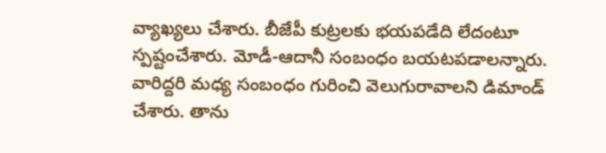వ్యాఖ్యలు చేశారు. బీజేపీ కుట్రలకు భయపడేది లేదంటూ స్పష్టంచేశారు. మోడీ-ఆదానీ సంబంధం బయటపడాలన్నారు. వారిద్దరి మధ్య సంబంధం గురించి వెలుగురావాలని డిమాండ్ చేశారు. తాను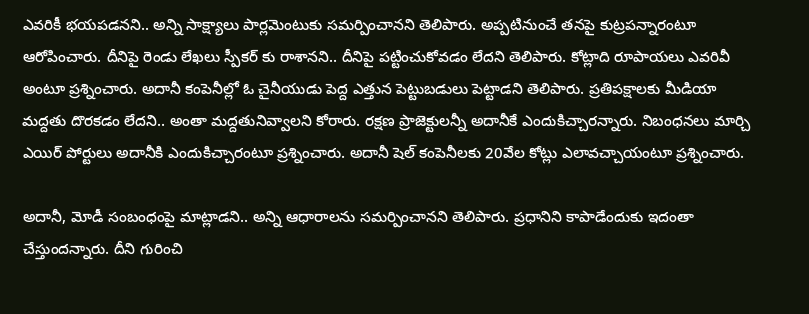ఎవరికీ భయపడనని.. అన్ని సాక్ష్యాలు పార్లమెంటుకు సమర్పించానని తెలిపారు. అప్పటినుంచే తనపై కుట్రపన్నారంటూ ఆరోపించారు. దీనిపై రెండు లేఖలు స్పీకర్ కు రాశానని.. దీనిపై పట్టించుకోవడం లేదని తెలిపారు. కోట్లాది రూపాయలు ఎవరివీ అంటూ ప్రశ్నించారు. అదానీ కంపెనీల్లో ఓ చైనీయుడు పెద్ద ఎత్తున పెట్టుబడులు పెట్టాడని తెలిపారు. ప్రతిపక్షాలకు మీడియా మద్దతు దొరకడం లేదని.. అంతా మద్దతునివ్వాలని కోరారు. రక్షణ ప్రాజెక్టులన్నీ అదానీకే ఎందుకిచ్చారన్నారు. నిబంధనలు మార్చి ఎయిర్ పోర్టులు అదానీకి ఎందుకిచ్చారంటూ ప్రశ్నించారు. అదానీ షెల్ కంపెనీలకు 20వేల కోట్లు ఎలావచ్చాయంటూ ప్రశ్నించారు.

అదానీ, మోడీ సంబంధంపై మాట్లాడని.. అన్ని ఆధారాలను సమర్పించానని తెలిపారు. ప్రధానిని కాపాడేందుకు ఇదంతా చేస్తుందన్నారు. దీని గురించి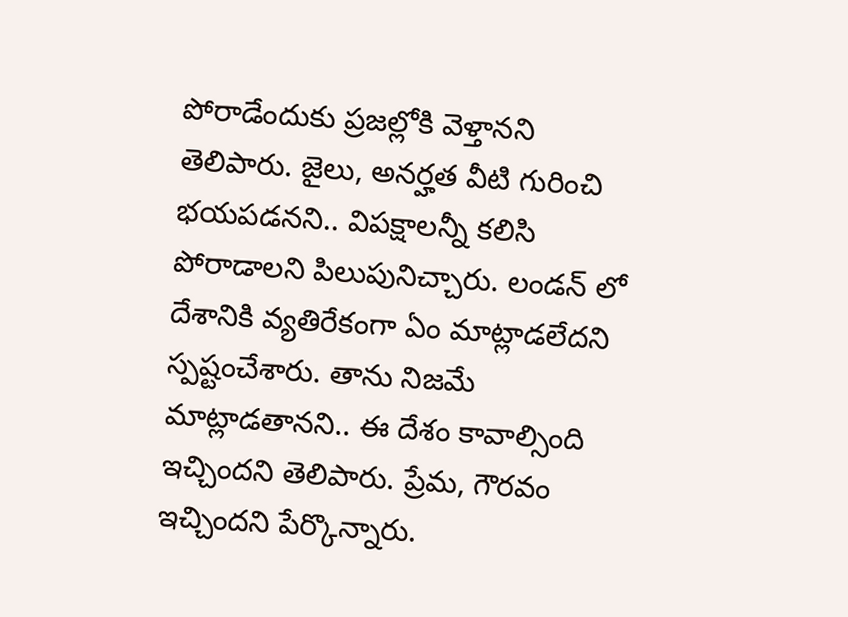పోరాడేందుకు ప్రజల్లోకి వెళ్తానని తెలిపారు. జైలు, అనర్హత వీటి గురించి భయపడనని.. విపక్షాలన్నీ కలిసి పోరాడాలని పిలుపునిచ్చారు. లండన్ లో దేశానికి వ్యతిరేకంగా ఏం మాట్లాడలేదని స్పష్టంచేశారు. తాను నిజమే మాట్లాడతానని.. ఈ దేశం కావాల్సింది ఇచ్చిందని తెలిపారు. ప్రేమ, గౌరవం ఇచ్చిందని పేర్కొన్నారు.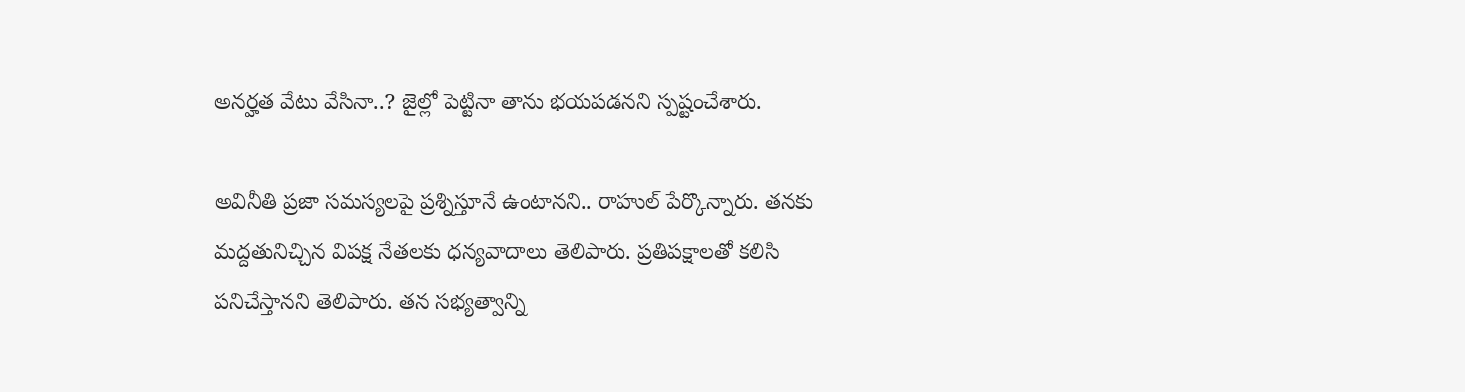అనర్హత వేటు వేసినా..? జైల్లో పెట్టినా తాను భయపడనని స్పష్టంచేశారు.

అవినీతి ప్రజా సమస్యలపై ప్రశ్నిస్తూనే ఉంటానని.. రాహుల్ పేర్కొన్నారు. తనకు మద్దతునిచ్చిన విపక్ష నేతలకు ధన్యవాదాలు తెలిపారు. ప్రతిపక్షాలతో కలిసి పనిచేస్తానని తెలిపారు. తన సభ్యత్వాన్ని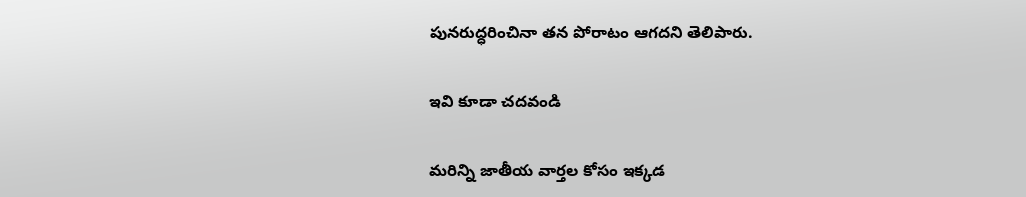పునరుద్ధరించినా తన పోరాటం ఆగదని తెలిపారు.

ఇవి కూడా చదవండి

మరిన్ని జాతీయ వార్తల కోసం ఇక్కడ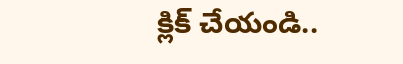క్లిక్ చేయండి..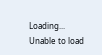Loading...
Unable to load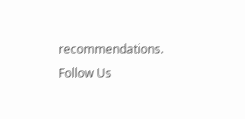recommendations.
Follow Us